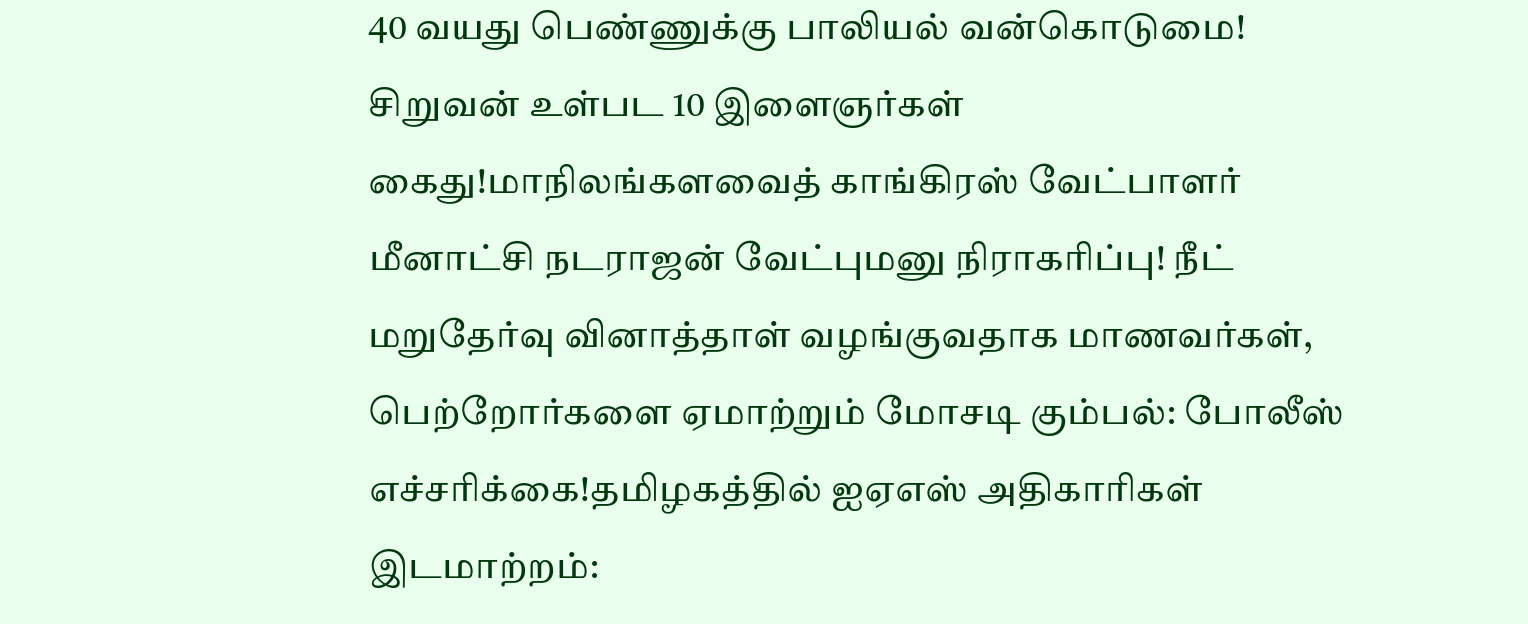40 வயது பெண்ணுக்கு பாலியல் வன்கொடுமை! சிறுவன் உள்பட 10 இளைஞர்கள் கைது!மாநிலங்களவைத் காங்கிரஸ் வேட்பாளர் மீனாட்சி நடராஜன் வேட்புமனு நிராகரிப்பு! நீட் மறுதேர்வு வினாத்தாள் வழங்குவதாக மாணவர்கள், பெற்றோர்களை ஏமாற்றும் மோசடி கும்பல்: போலீஸ் எச்சரிக்கை!தமிழகத்தில் ஐஏஎஸ் அதிகாரிகள் இடமாற்றம்: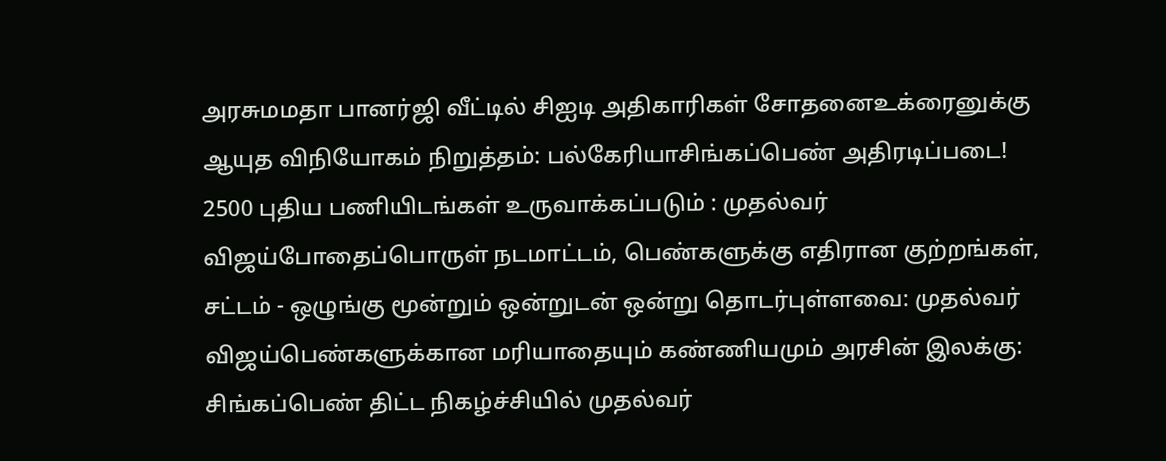அரசுமமதா பானர்ஜி வீட்டில் சிஐடி அதிகாரிகள் சோதனைஉக்ரைனுக்கு ஆயுத விநியோகம் நிறுத்தம்: பல்கேரியாசிங்கப்பெண் அதிரடிப்படை! 2500 புதிய பணியிடங்கள் உருவாக்கப்படும் : முதல்வர் விஜய்போதைப்பொருள் நடமாட்டம், பெண்களுக்கு எதிரான குற்றங்கள், சட்டம் - ஒழுங்கு மூன்றும் ஒன்றுடன் ஒன்று தொடர்புள்ளவை: முதல்வர் விஜய்பெண்களுக்கான மரியாதையும் கண்ணியமும் அரசின் இலக்கு: சிங்கப்பெண் திட்ட நிகழ்ச்சியில் முதல்வர்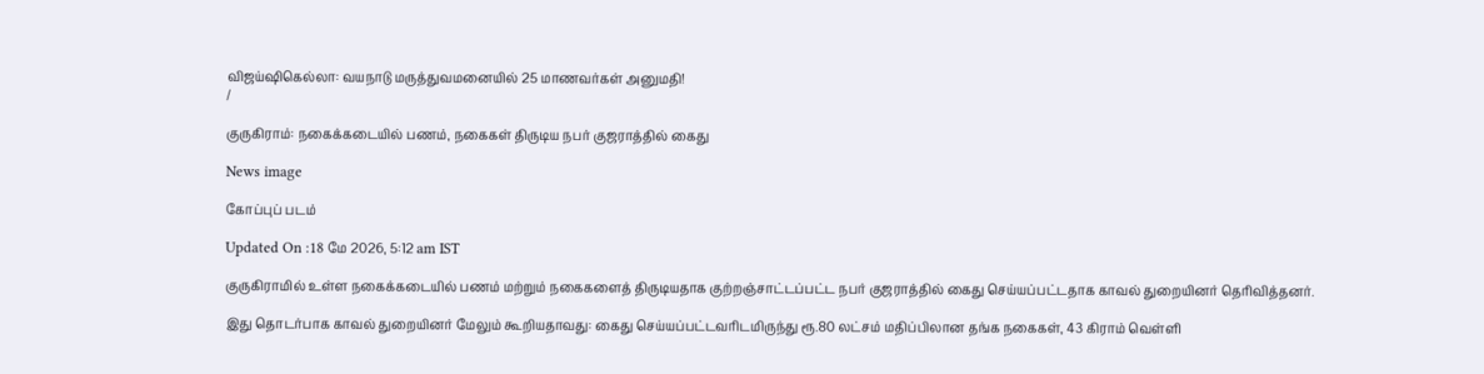விஜய்ஷிகெல்லா: வயநாடு மருத்துவமனையில் 25 மாணவர்கள் அனுமதி!
/

குருகிராம்: நகைக்கடையில் பணம், நகைகள் திருடிய நபர் குஜராத்தில் கைது

News image

கோப்புப் படம்

Updated On :18 மே 2026, 5:12 am IST

குருகிராமில் உள்ள நகைக்கடையில் பணம் மற்றும் நகைகளைத் திருடியதாக குற்றஞ்சாட்டப்பட்ட நபர் குஜராத்தில் கைது செய்யப்பட்டதாக காவல் துறையினர் தெரிவித்தனர்.

இது தொடர்பாக காவல் துறையினர் மேலும் கூறியதாவது: கைது செய்யப்பட்டவரிடமிருந்து ரூ.80 லட்சம் மதிப்பிலான தங்க நகைகள், 43 கிராம் வெள்ளி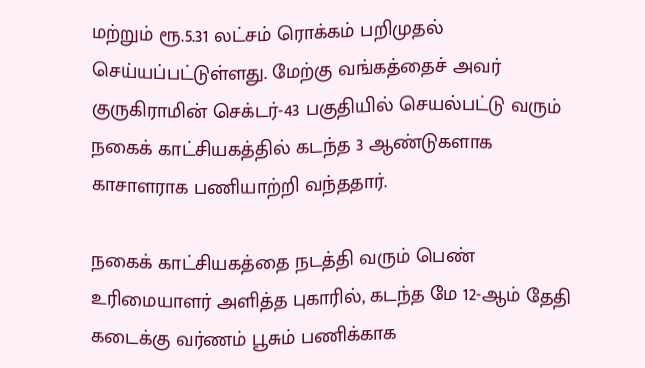மற்றும் ரூ.5.31 லட்சம் ரொக்கம் பறிமுதல் செய்யப்பட்டுள்ளது. மேற்கு வங்கத்தைச் அவர் குருகிராமின் செக்டர்-43 பகுதியில் செயல்பட்டு வரும் நகைக் காட்சியகத்தில் கடந்த 3 ஆண்டுகளாக காசாளராக பணியாற்றி வந்ததார்.

நகைக் காட்சியகத்தை நடத்தி வரும் பெண் உரிமையாளர் அளித்த புகாரில், கடந்த மே 12-ஆம் தேதி கடைக்கு வர்ணம் பூசும் பணிக்காக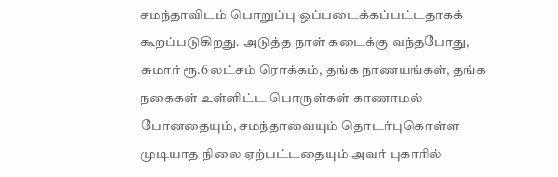சமந்தாவிடம் பொறுப்பு ஒப்படைக்கப்பட்டதாகக் கூறப்படுகிறது. அடுத்த நாள் கடைக்கு வந்தபோது, சுமார் ரூ.6 லட்சம் ரொக்கம், தங்க நாணயங்கள், தங்க நகைகள் உள்ளிட்ட பொருள்கள் காணாமல் போனதையும், சமந்தாவையும் தொடர்புகொள்ள முடியாத நிலை ஏற்பட்டதையும் அவர் புகாரில்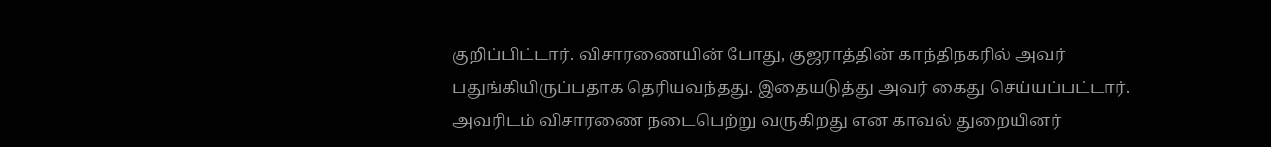குறிப்பிட்டார். விசாரணையின் போது, குஜராத்தின் காந்திநகரில் அவர் பதுங்கியிருப்பதாக தெரியவந்தது. இதையடுத்து அவர் கைது செய்யப்பட்டார். அவரிடம் விசாரணை நடைபெற்று வருகிறது என காவல் துறையினர்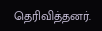தெரிவித்தனர்.